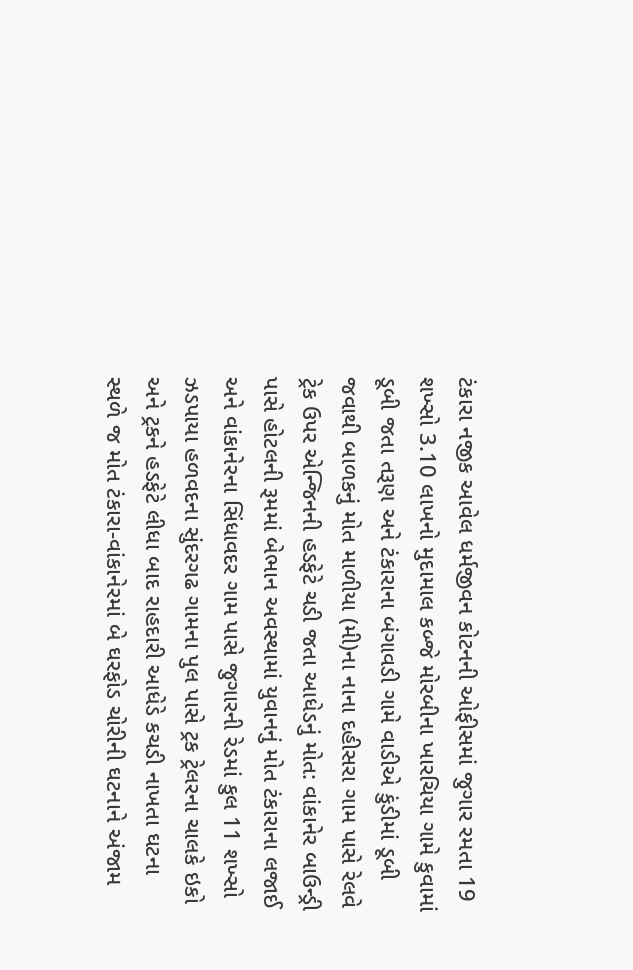ટંકારા નજીક આવેલ ધર્મજીવન કોટનની ઓફીસમાં જુગાર રમતા 19 શખ્સો 3.10 લાખનો મુદામાલ કબ્જે મોરબીના ખારચિયા ગામે કુવામાં ડૂબી જતા તરૂણ અને ટંકારાના બંગાવડી ગામે વાડીએ કુંડીમાં ડૂબી જવાથી બાળકનું મોત માળીયા (મી)ના નાના દહીસરા ગામ પાસે રેલવે ટ્રેક ઉપર એન્જિનની હડફેટે ચડી જતા આધેડનું મોત: વાંકાનેર બાઉન્ડ્રી પાસે હોટલની રૂમમાં બેભાન અવસ્થામાં યુવાનનું મોત ટંકારાના લજાઈ અને વાંકાનેરના સિંધાવદર ગામ પાસે જુગારની રેડમાં કુલ 11 શખ્સો ઝડપાયા હળવદના સુંદરગઢ ગામના પુલ પાસે ટ્રક ટ્રેલરના ચાલકે ઇકો અને ટ્રકને હડફેટે લીધા બાદ રાહદારી આધેડે કચડી નાખતા ઘટના સ્થળે જ મોત ટંકારા-વાંકાનેરમાં બે ઘરફોડ ચોરીની ઘટનાને અંજામ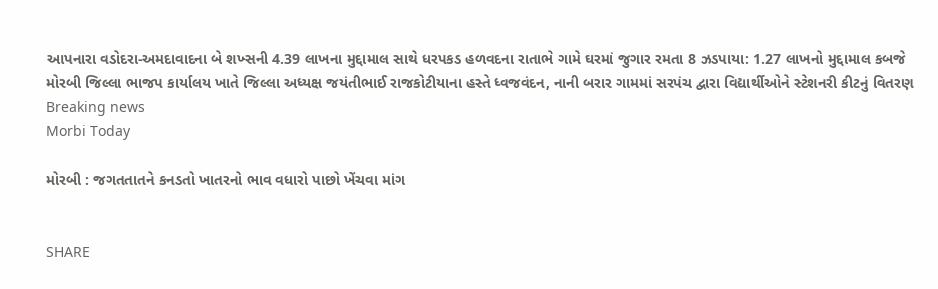આપનારા વડોદરા-અમદાવાદના બે શખ્સની 4.39 લાખના મુદ્દામાલ સાથે ધરપકડ હળવદના રાતાભે ગામે ઘરમાં જુગાર રમતા 8 ઝડપાયા: 1.27 લાખનો મુદ્દામાલ કબજે મોરબી જિલ્લા ભાજપ કાર્યાલય ખાતે જિલ્લા અધ્યક્ષ જયંતીભાઈ રાજકોટીયાના હસ્તે ધ્વજવંદન, નાની બરાર ગામમાં સરપંચ દ્વારા વિદ્યાર્થીઓને સ્ટેશનરી કીટનું વિતરણ
Breaking news
Morbi Today

મોરબી : જગતતાતને કનડતો ખાતરનો ભાવ વધારો પાછો ખેંચવા માંગ


SHARE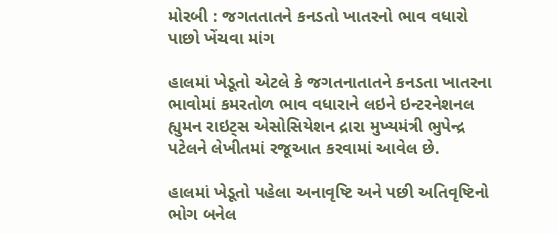મોરબી : જગતતાતને કનડતો ખાતરનો ભાવ વધારો પાછો ખેંચવા માંગ

હાલમાં ખેડૂતો એટલે કે જગતનાતાતને કનડતા ખાતરના ભાવોમાં કમરતોળ ભાવ વધારાને લઇને ઇન્ટરનેશનલ હ્યુમન રાઇટ્સ એસોસિયેશન દ્રારા મુખ્યમંત્રી ભુપેન્દ્ર પટેલને લેખીતમાં રજૂઆત કરવામાં આવેલ છે.

હાલમાં ખેડૂતો પહેલા અનાવૃષ્ટિ અને પછી અતિવૃષ્ટિનો ભોગ બનેલ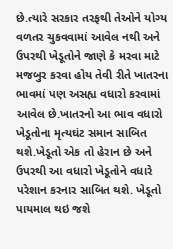છે.ત્યારે સરકાર તરફથી તેઓને યોગ્ય વળતર ચુકવવામાં આવેલ નથી અને ઉપરથી ખેડૂતોને જાણે કે મરવા માટે મજબુર કરવા હોય તેવી રીતે ખાતરના ભાવમાં પણ અસહ્ય વધારો કરવામાં આવેલ છે.ખાતરનો આ ભાવ વધારો ખેડૂતોના મૃત્યઘંટ સમાન સાબિત થશે.ખેડૂતો એક તો હેરાન છે અને ઉપરથી આ વધારો ખેડૂતોને વધારે પરેશાન કરનાર સાબિત થશે. ખેડૂતો પાયમાલ થઇ જશે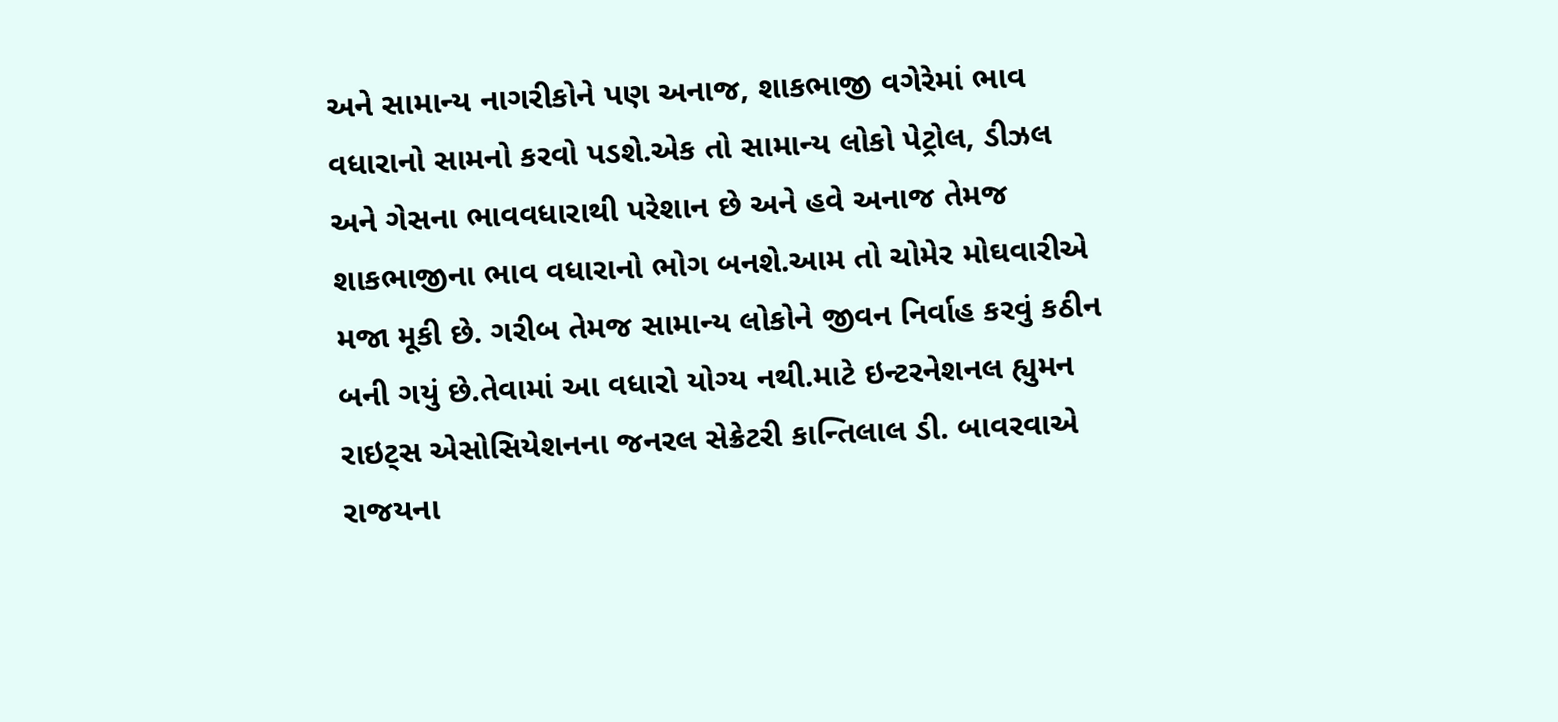અને સામાન્ય નાગરીકોને પણ અનાજ, શાકભાજી વગેરેમાં ભાવ વધારાનો સામનો કરવો પડશે.એક તો સામાન્ય લોકો પેટ્રોલ, ડીઝલ અને ગેસના ભાવવધારાથી પરેશાન છે અને હવે અનાજ તેમજ શાકભાજીના ભાવ વધારાનો ભોગ બનશે.આમ તો ચોમેર મોઘવારીએ મજા મૂકી છે. ગરીબ તેમજ સામાન્ય લોકોને જીવન નિર્વાહ કરવું કઠીન બની ગયું છે.તેવામાં આ વધારો યોગ્ય નથી.માટે ઇન્ટરનેશનલ હ્યુમન રાઇટ્સ એસોસિયેશનના જનરલ સેક્રેટરી કાન્તિલાલ ડી. બાવરવાએ રાજયના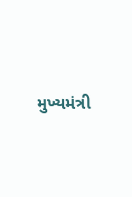મુખ્યમંત્રી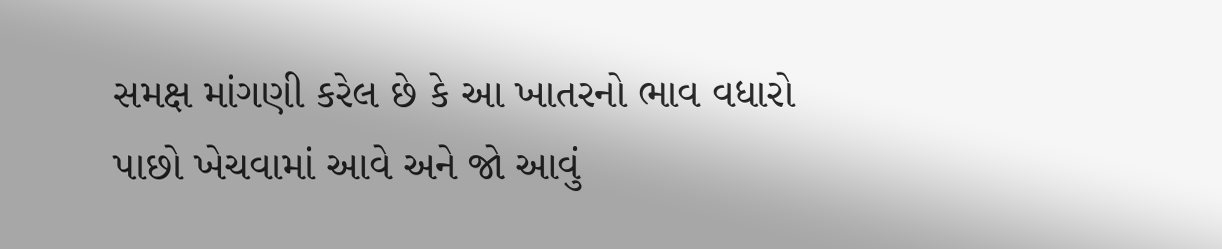સમક્ષ માંગણી કરેલ છે કે આ ખાતરનો ભાવ વધારો પાછો ખેચવામાં આવે અને જો આવું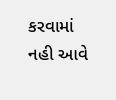કરવામાં નહી આવે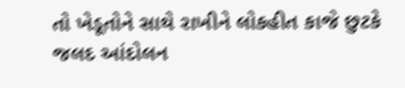તો ખેડૂતોને સાથે રાખીને લોકહીત કાજે છુટકે જલદ આંદોલન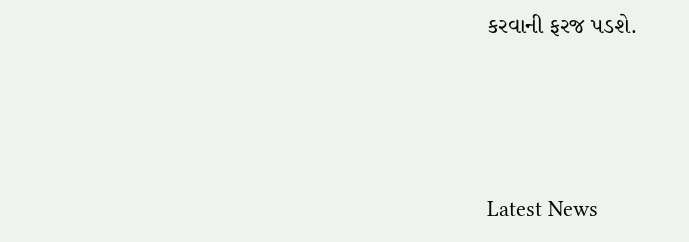કરવાની ફરજ પડશે.






Latest News